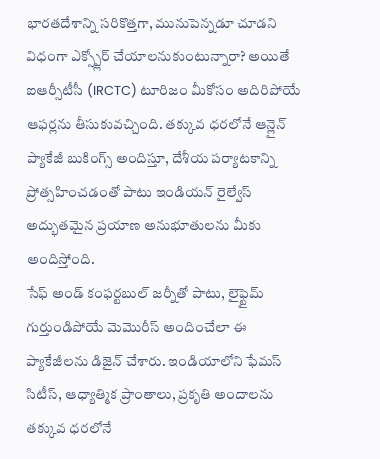భారతదేశాన్ని సరికొత్తగా, మునుపెన్నడూ చూడని విధంగా ఎక్స్ప్లోర్ చేయాలనుకుంటున్నారా? అయితే ఐఆర్సీటీసీ (IRCTC) టూరిజం మీకోసం అదిరిపోయే ఆఫర్లను తీసుకువచ్చింది. తక్కువ ధరలోనే ఆన్లైన్ ప్యాకేజీ బుకింగ్స్ అందిస్తూ, దేశీయ పర్యాటకాన్ని ప్రోత్సహించడంతో పాటు ఇండియన్ రైల్వేస్ అద్భుతమైన ప్రయాణ అనుభూతులను మీకు అందిస్తోంది.
సేఫ్ అండ్ కంఫర్టబుల్ జర్నీతో పాటు, లైఫ్టైమ్ గుర్తుండిపోయే మెమొరీస్ అందించేలా ఈ ప్యాకేజీలను డిజైన్ చేశారు. ఇండియాలోని ఫేమస్ సిటీస్, ఆధ్యాత్మిక ప్రాంతాలు, ప్రకృతి అందాలను తక్కువ ధరలోనే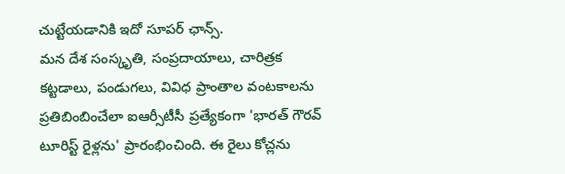చుట్టేయడానికి ఇదో సూపర్ ఛాన్స్.
మన దేశ సంస్కృతి, సంప్రదాయాలు, చారిత్రక కట్టడాలు, పండుగలు, వివిధ ప్రాంతాల వంటకాలను ప్రతిబింబించేలా ఐఆర్సీటీసీ ప్రత్యేకంగా 'భారత్ గౌరవ్ టూరిస్ట్ రైళ్లను' ప్రారంభించింది. ఈ రైలు కోచ్లను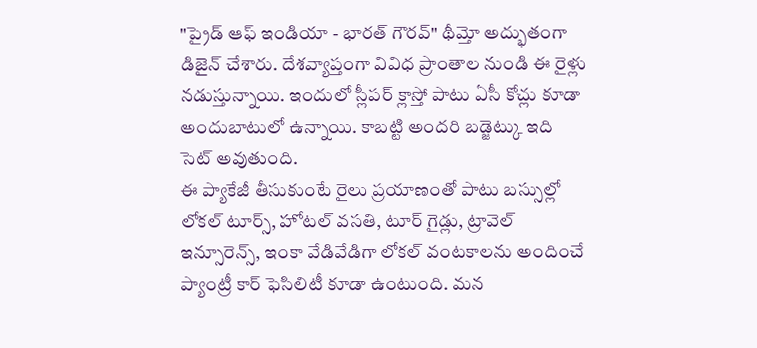"ప్రైడ్ ఆఫ్ ఇండియా - భారత్ గౌరవ్" థీమ్తో అద్భుతంగా డిజైన్ చేశారు. దేశవ్యాప్తంగా వివిధ ప్రాంతాల నుండి ఈ రైళ్లు నడుస్తున్నాయి. ఇందులో స్లీపర్ క్లాస్తో పాటు ఏసీ కోచ్లు కూడా అందుబాటులో ఉన్నాయి. కాబట్టి అందరి బడ్జెట్కు ఇది సెట్ అవుతుంది.
ఈ ప్యాకేజీ తీసుకుంటే రైలు ప్రయాణంతో పాటు బస్సుల్లో లోకల్ టూర్స్, హోటల్ వసతి, టూర్ గైడ్లు, ట్రావెల్ ఇన్సూరెన్స్, ఇంకా వేడివేడిగా లోకల్ వంటకాలను అందించే ప్యాంట్రీ కార్ ఫెసిలిటీ కూడా ఉంటుంది. మన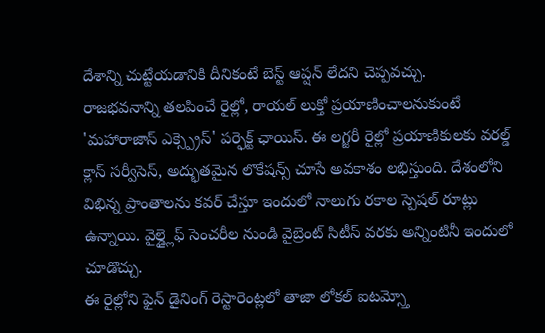దేశాన్ని చుట్టేయడానికి దీనికంటే బెస్ట్ ఆప్షన్ లేదని చెప్పవచ్చు.
రాజభవనాన్ని తలపించే రైల్లో, రాయల్ లుక్తో ప్రయాణించాలనుకుంటే 'మహారాజాస్ ఎక్స్ప్రెస్' పర్ఫెక్ట్ ఛాయిస్. ఈ లగ్జరీ రైల్లో ప్రయాణికులకు వరల్డ్ క్లాస్ సర్వీసెస్, అద్భుతమైన లొకేషన్స్ చూసే అవకాశం లభిస్తుంది. దేశంలోని విభిన్న ప్రాంతాలను కవర్ చేస్తూ ఇందులో నాలుగు రకాల స్పెషల్ రూట్లు ఉన్నాయి. వైల్డ్లైఫ్ సెంచరీల నుండి వైబ్రెంట్ సిటీస్ వరకు అన్నింటినీ ఇందులో చూడొచ్చు.
ఈ రైల్లోని ఫైన్ డైనింగ్ రెస్టారెంట్లలో తాజా లోకల్ ఐటమ్స్తో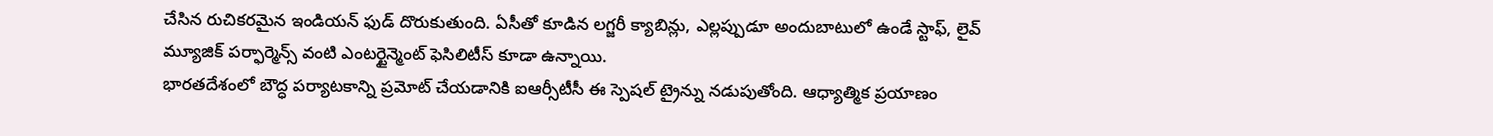చేసిన రుచికరమైన ఇండియన్ ఫుడ్ దొరుకుతుంది. ఏసీతో కూడిన లగ్జరీ క్యాబిన్లు, ఎల్లప్పుడూ అందుబాటులో ఉండే స్టాఫ్, లైవ్ మ్యూజిక్ పర్ఫార్మెన్స్ వంటి ఎంటర్టైన్మెంట్ ఫెసిలిటీస్ కూడా ఉన్నాయి.
భారతదేశంలో బౌద్ధ పర్యాటకాన్ని ప్రమోట్ చేయడానికి ఐఆర్సీటీసీ ఈ స్పెషల్ ట్రైన్ను నడుపుతోంది. ఆధ్యాత్మిక ప్రయాణం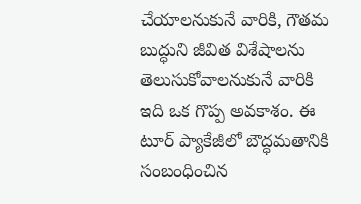చేయాలనుకునే వారికి, గౌతమ బుద్ధుని జీవిత విశేషాలను తెలుసుకోవాలనుకునే వారికి ఇది ఒక గొప్ప అవకాశం. ఈ టూర్ ప్యాకేజీలో బౌద్ధమతానికి సంబంధించిన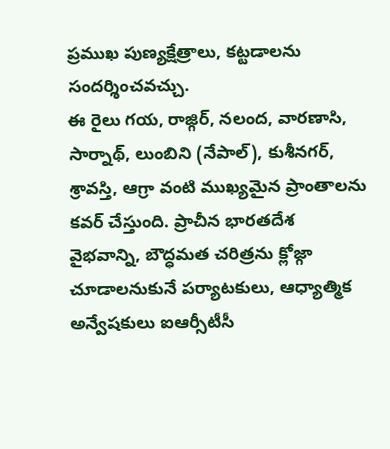ప్రముఖ పుణ్యక్షేత్రాలు, కట్టడాలను సందర్శించవచ్చు.
ఈ రైలు గయ, రాజ్గిర్, నలంద, వారణాసి, సార్నాథ్, లుంబిని (నేపాల్), కుశీనగర్, శ్రావస్తి, ఆగ్రా వంటి ముఖ్యమైన ప్రాంతాలను కవర్ చేస్తుంది. ప్రాచీన భారతదేశ వైభవాన్ని, బౌద్ధమత చరిత్రను క్లోజ్గా చూడాలనుకునే పర్యాటకులు, ఆధ్యాత్మిక అన్వేషకులు ఐఆర్సీటీసీ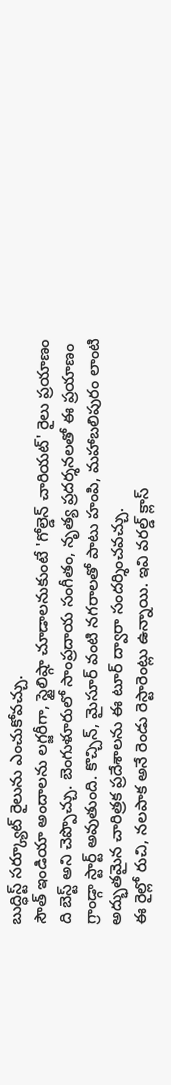బుద్ధిస్ట్ సర్క్యూట్ రైలును ఎంచుకోవచ్చు.
సౌత్ ఇండియా అందాలను లగ్జరీగా, స్టైలిష్గా చూడాలనుకుంటే 'గోల్డెన్ చారియట్' రైలు ప్రయాణం ది బెస్ట్ అని చెప్పొచ్చు. బెంగుళూరులో సాంప్రదాయ సంగీతం, నృత్య ప్రదర్శనలతో ఈ ప్రయాణం గ్రాండ్గా స్టార్ట్ అవుతుంది. కొచ్చిన్, మైసూర్ వంటి నగరాలతో పాటు హంపి, మహాబలిపురం లాంటి అద్భుతమైన చారిత్రక ప్రదేశాలను ఈ టూర్ ద్వారా సందర్శించవచ్చు.
ఈ రైల్లో రుచి, నలపాక అనే రెండు రెస్టారెంట్లు ఉన్నాయి. ఇవి వరల్డ్ క్లాస్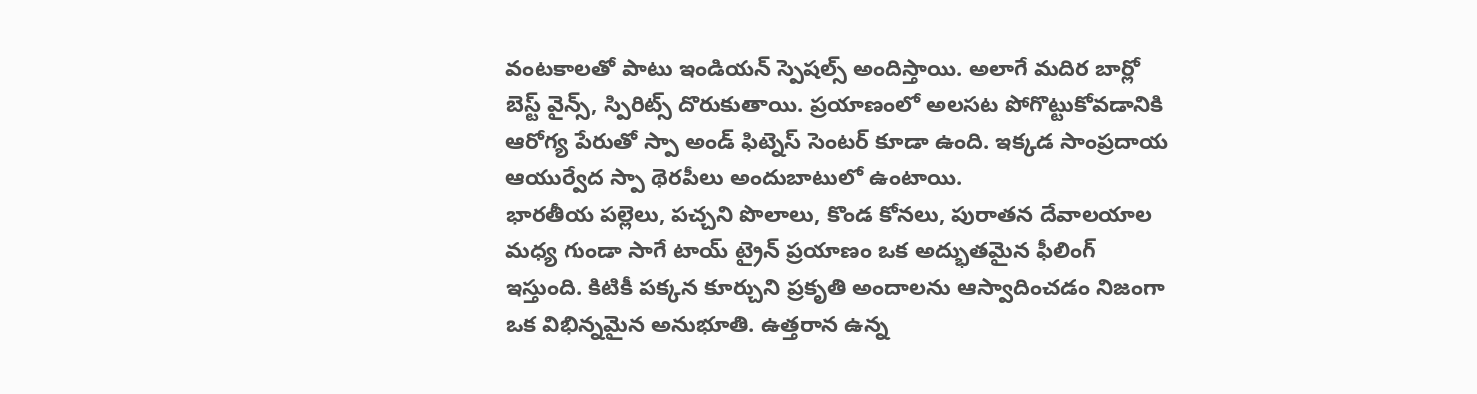వంటకాలతో పాటు ఇండియన్ స్పెషల్స్ అందిస్తాయి. అలాగే మదిర బార్లో బెస్ట్ వైన్స్, స్పిరిట్స్ దొరుకుతాయి. ప్రయాణంలో అలసట పోగొట్టుకోవడానికి ఆరోగ్య పేరుతో స్పా అండ్ ఫిట్నెస్ సెంటర్ కూడా ఉంది. ఇక్కడ సాంప్రదాయ ఆయుర్వేద స్పా థెరపీలు అందుబాటులో ఉంటాయి.
భారతీయ పల్లెలు, పచ్చని పొలాలు, కొండ కోనలు, పురాతన దేవాలయాల మధ్య గుండా సాగే టాయ్ ట్రైన్ ప్రయాణం ఒక అద్భుతమైన ఫీలింగ్ ఇస్తుంది. కిటికీ పక్కన కూర్చుని ప్రకృతి అందాలను ఆస్వాదించడం నిజంగా ఒక విభిన్నమైన అనుభూతి. ఉత్తరాన ఉన్న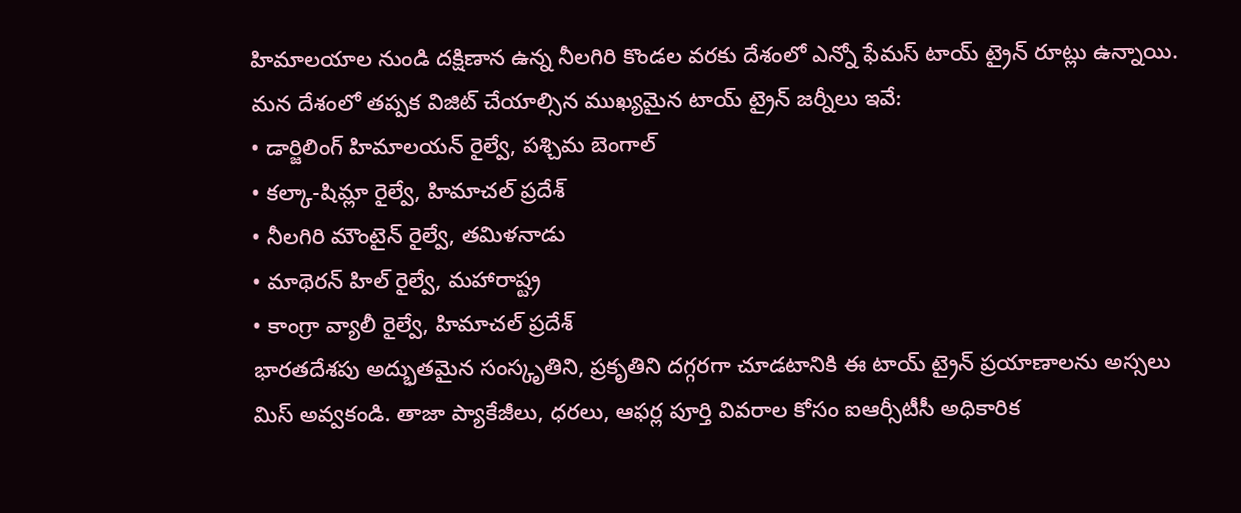హిమాలయాల నుండి దక్షిణాన ఉన్న నీలగిరి కొండల వరకు దేశంలో ఎన్నో ఫేమస్ టాయ్ ట్రైన్ రూట్లు ఉన్నాయి.
మన దేశంలో తప్పక విజిట్ చేయాల్సిన ముఖ్యమైన టాయ్ ట్రైన్ జర్నీలు ఇవే:
• డార్జిలింగ్ హిమాలయన్ రైల్వే, పశ్చిమ బెంగాల్
• కల్కా-షిమ్లా రైల్వే, హిమాచల్ ప్రదేశ్
• నీలగిరి మౌంటైన్ రైల్వే, తమిళనాడు
• మాథెరన్ హిల్ రైల్వే, మహారాష్ట్ర
• కాంగ్రా వ్యాలీ రైల్వే, హిమాచల్ ప్రదేశ్
భారతదేశపు అద్భుతమైన సంస్కృతిని, ప్రకృతిని దగ్గరగా చూడటానికి ఈ టాయ్ ట్రైన్ ప్రయాణాలను అస్సలు మిస్ అవ్వకండి. తాజా ప్యాకేజీలు, ధరలు, ఆఫర్ల పూర్తి వివరాల కోసం ఐఆర్సీటీసీ అధికారిక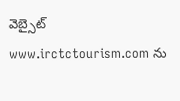వెబ్సైట్ www.irctctourism.com ను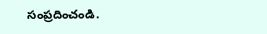సంప్రదించండి.